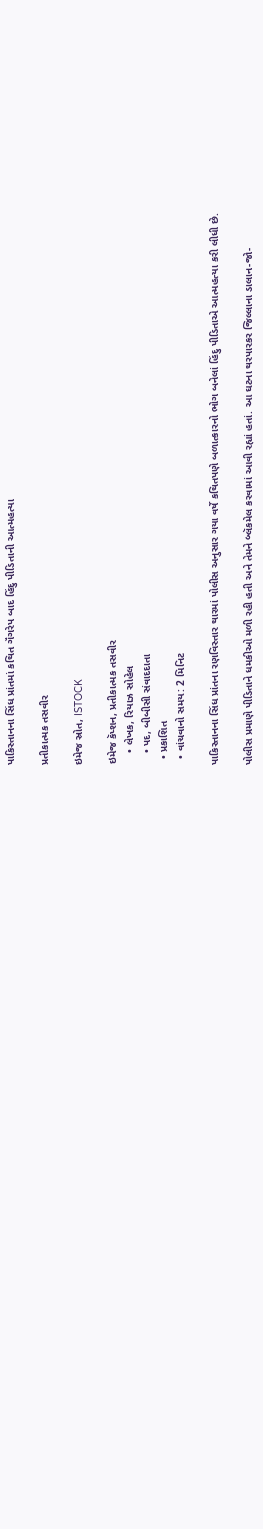પાકિસ્તાનના સિંધ પ્રાંતમાં કથિત ગૅંગરેપ બાદ હિંદુ પીડિતાની આત્મહત્યા

પ્રતીકાત્મક તસવીર

ઇમેજ સ્રોત, ISTOCK

ઇમેજ કૅપ્શન, પ્રતીકાત્મક તસવીર
    • લેખક, રિયાઝ સોહેલ
    • પદ, બીબીસી સંવાદદાતા
  • પ્રકાશિત
  • વાંચવાનો સમય: 2 મિનિટ

પાકિસ્તાનના સિંધ પ્રાંતના રણવિસ્તાર થારમાં પોલીસ અનુસાર ગયા વર્ષે કથિતપણે બળાત્કારનો ભોગ બનેલાં હિંદુ પીડિતાએ આત્મહત્યા કરી લીધી છે.

પોલીસ પ્રમાણે પીડિતાને ધમકીઓ મળી રહી હતી અને તેમને બ્લૅકમેલ કરવામાં આવી રહ્યાં હતાં. આ ઘટના થરપારકર જિલ્લાના ડાલાન-જો-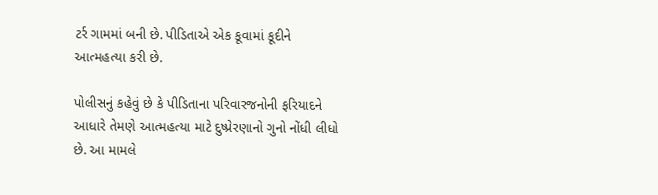ટર્ર ગામમાં બની છે. પીડિતાએ એક કૂવામાં કૂદીને આત્મહત્યા કરી છે.

પોલીસનું કહેવું છે કે પીડિતાના પરિવારજનોની ફરિયાદને આધારે તેમણે આત્મહત્યા માટે દુષ્પ્રેરણાનો ગુનો નોંધી લીધો છે. આ મામલે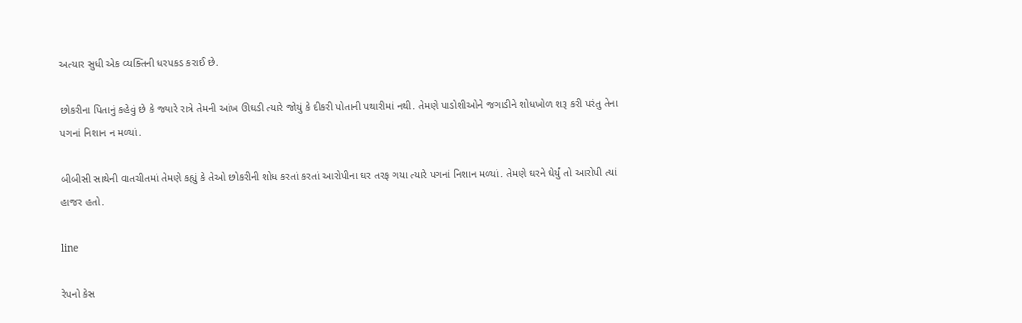અત્યાર સુધી એક વ્યક્તિની ધરપકડ કરાઈ છે.

છોકરીના પિતાનું કહેવું છે કે જ્યારે રાત્રે તેમની આંખ ઊઘડી ત્યારે જોયું કે દીકરી પોતાની પથારીમાં નથી. તેમણે પાડોશીઓને જગાડીને શોધખોળ શરૂ કરી પરંતુ તેના પગનાં નિશાન ન મળ્યાં.

બીબીસી સાથેની વાતચીતમાં તેમણે કહ્યું કે તેઓ છોકરીની શોધ કરતાં કરતાં આરોપીના ઘર તરફ ગયા ત્યારે પગનાં નિશાન મળ્યાં. તેમણે ઘરને ઘેર્યું તો આરોપી ત્યાં હાજર હતો.

line

રેપનો કેસ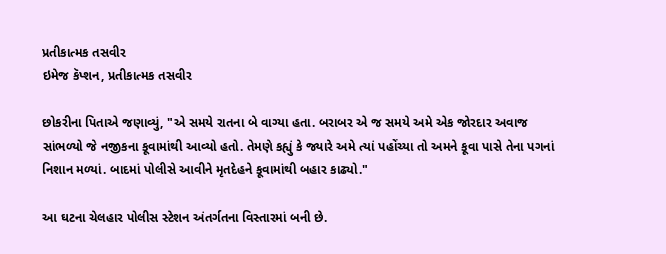પ્રતીકાત્મક તસવીર
ઇમેજ કૅપ્શન, પ્રતીકાત્મક તસવીર

છોકરીના પિતાએ જણાવ્યું, "એ સમયે રાતના બે વાગ્યા હતા. બરાબર એ જ સમયે અમે એક જોરદાર અવાજ સાંભળ્યો જે નજીકના કૂવામાંથી આવ્યો હતો. તેમણે કહ્યું કે જ્યારે અમે ત્યાં પહોંચ્યા તો અમને કૂવા પાસે તેના પગનાં નિશાન મળ્યાં. બાદમાં પોલીસે આવીને મૃતદેહને કૂવામાંથી બહાર કાઢ્યો."

આ ઘટના ચેલહાર પોલીસ સ્ટેશન અંતર્ગતના વિસ્તારમાં બની છે.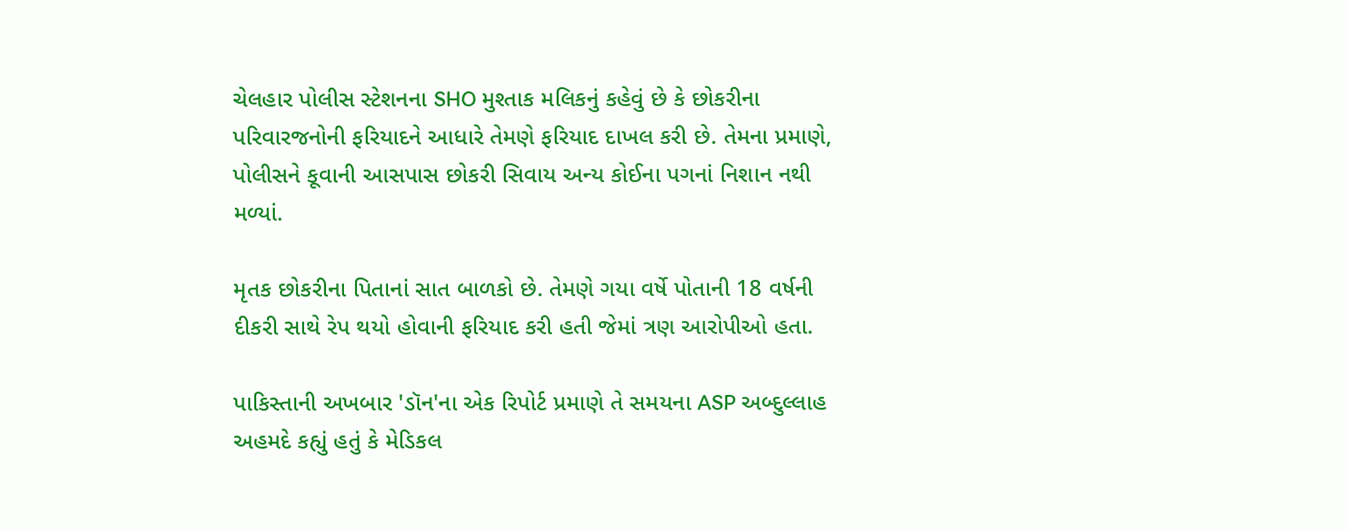ચેલહાર પોલીસ સ્ટેશનના SHO મુશ્તાક મલિકનું કહેવું છે કે છોકરીના પરિવારજનોની ફરિયાદને આધારે તેમણે ફરિયાદ દાખલ કરી છે. તેમના પ્રમાણે, પોલીસને કૂવાની આસપાસ છોકરી સિવાય અન્ય કોઈના પગનાં નિશાન નથી મળ્યાં.

મૃતક છોકરીના પિતાનાં સાત બાળકો છે. તેમણે ગયા વર્ષે પોતાની 18 વર્ષની દીકરી સાથે રેપ થયો હોવાની ફરિયાદ કરી હતી જેમાં ત્રણ આરોપીઓ હતા.

પાકિસ્તાની અખબાર 'ડૉન'ના એક રિપોર્ટ પ્રમાણે તે સમયના ASP અબ્દુલ્લાહ અહમદે કહ્યું હતું કે મેડિકલ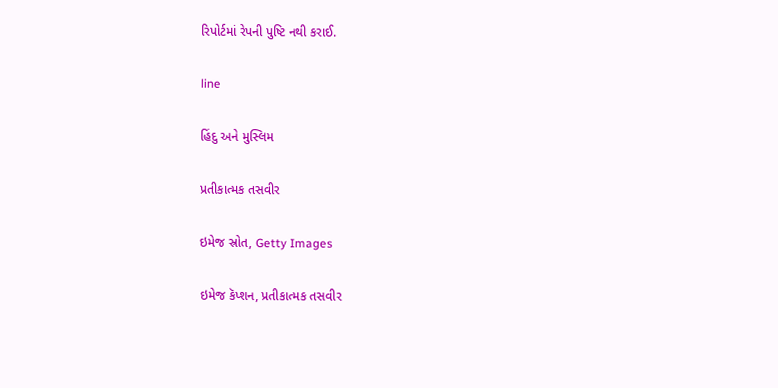રિપોર્ટમાં રેપની પુષ્ટિ નથી કરાઈ.

line

હિંદુ અને મુસ્લિમ

પ્રતીકાત્મક તસવીર

ઇમેજ સ્રોત, Getty Images

ઇમેજ કૅપ્શન, પ્રતીકાત્મક તસવીર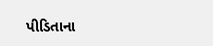પીડિતાના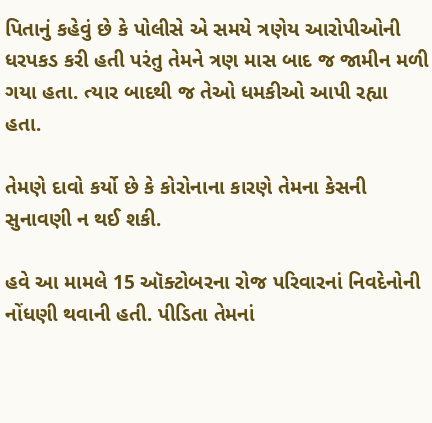પિતાનું કહેવું છે કે પોલીસે એ સમયે ત્રણેય આરોપીઓની ધરપકડ કરી હતી પરંતુ તેમને ત્રણ માસ બાદ જ જામીન મળી ગયા હતા. ત્યાર બાદથી જ તેઓ ધમકીઓ આપી રહ્યા હતા.

તેમણે દાવો કર્યો છે કે કોરોનાના કારણે તેમના કેસની સુનાવણી ન થઈ શકી.

હવે આ મામલે 15 ઑક્ટોબરના રોજ પરિવારનાં નિવદેનોની નોંધણી થવાની હતી. પીડિતા તેમનાં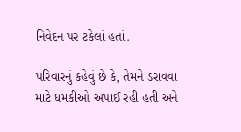નિવેદન પર ટકેલાં હતાં.

પરિવારનું કહેવું છે કે, તેમને ડરાવવા માટે ધમકીઓ અપાઈ રહી હતી અને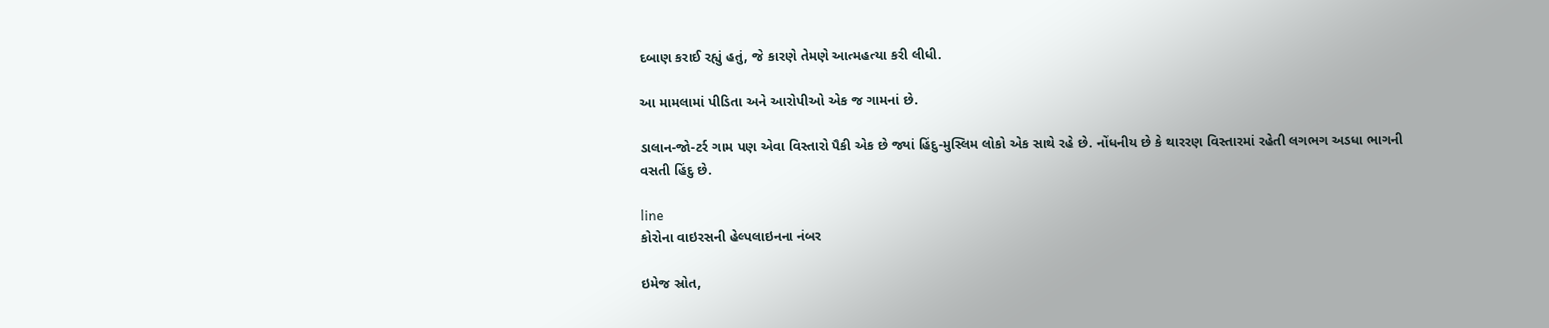દબાણ કરાઈ રહ્યું હતું, જે કારણે તેમણે આત્મહત્યા કરી લીધી.

આ મામલામાં પીડિતા અને આરોપીઓ એક જ ગામનાં છે.

ડાલાન-જો-ટર્ર ગામ પણ એવા વિસ્તારો પૈકી એક છે જ્યાં હિંદુ-મુસ્લિમ લોકો એક સાથે રહે છે. નોંધનીય છે કે થારરણ વિસ્તારમાં રહેતી લગભગ અડધા ભાગની વસતી હિંદુ છે.

line
કોરોના વાઇરસની હેલ્પલાઇનના નંબર

ઇમેજ સ્રોત,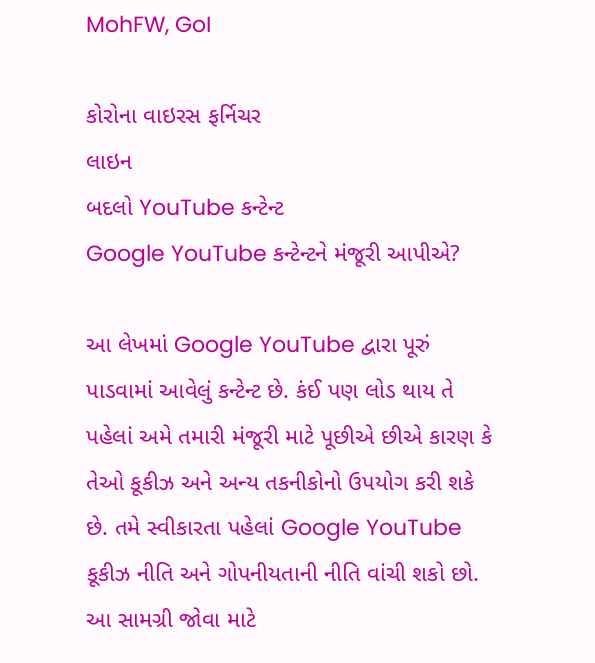MohFW, GoI

કોરોના વાઇરસ ફર્નિચર
લાઇન
બદલો YouTube કન્ટેન્ટ
Google YouTube કન્ટેન્ટને મંજૂરી આપીએ?

આ લેખમાં Google YouTube દ્વારા પૂરું પાડવામાં આવેલું કન્ટેન્ટ છે. કંઈ પણ લોડ થાય તે પહેલાં અમે તમારી મંજૂરી માટે પૂછીએ છીએ કારણ કે તેઓ કૂકીઝ અને અન્ય તકનીકોનો ઉપયોગ કરી શકે છે. તમે સ્વીકારતા પહેલાં Google YouTube કૂકીઝ નીતિ અને ગોપનીયતાની નીતિ વાંચી શકો છો. આ સામગ્રી જોવા માટે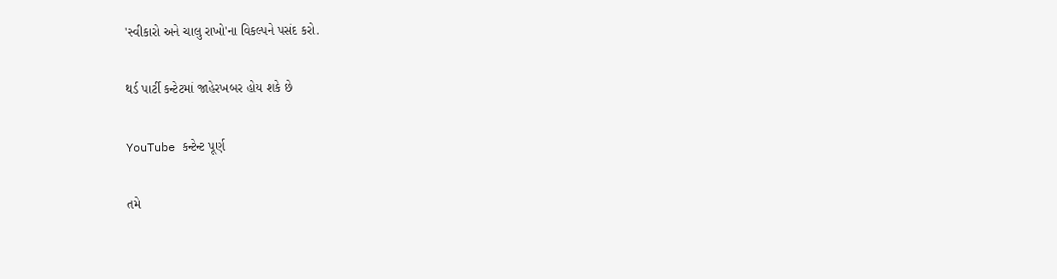'સ્વીકારો અને ચાલુ રાખો'ના વિકલ્પને પસંદ કરો.

થર્ડ પાર્ટી કન્ટેટમાં જાહેરખબર હોય શકે છે

YouTube કન્ટેન્ટ પૂર્ણ

તમે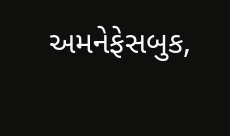અમનેફેસબુક,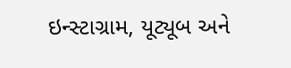ઇન્સ્ટાગ્રામ, યૂટ્યૂબ અને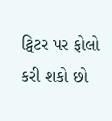ટ્વિટર પર ફોલો કરી શકો છો